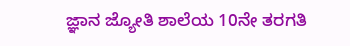ಜ್ಞಾನ ಜ್ಯೋತಿ ಶಾಲೆಯ 10ನೇ ತರಗತಿ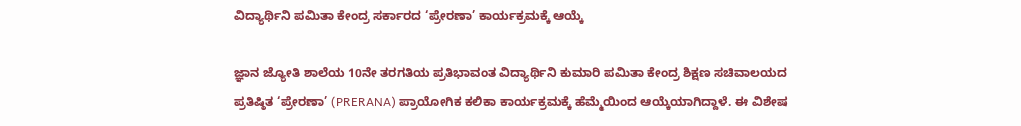ವಿದ್ಯಾರ್ಥಿನಿ ಪಮಿತಾ ಕೇಂದ್ರ ಸರ್ಕಾರದ ‘ಪ್ರೇರಣಾ’ ಕಾರ್ಯಕ್ರಮಕ್ಕೆ ಆಯ್ಕೆ

ಜ್ಞಾನ ಜ್ಯೋತಿ ಶಾಲೆಯ 10ನೇ ತರಗತಿಯ ಪ್ರತಿಭಾವಂತ ವಿದ್ಯಾರ್ಥಿನಿ ಕುಮಾರಿ ಪಮಿತಾ ಕೇಂದ್ರ ಶಿಕ್ಷಣ ಸಚಿವಾಲಯದ ಪ್ರತಿಷ್ಠಿತ ‘ಪ್ರೇರಣಾ’ (PRERANA) ಪ್ರಾಯೋಗಿಕ ಕಲಿಕಾ ಕಾರ್ಯಕ್ರಮಕ್ಕೆ ಹೆಮ್ಮೆಯಿಂದ ಆಯ್ಕೆಯಾಗಿದ್ದಾಳೆ. ಈ ವಿಶೇಷ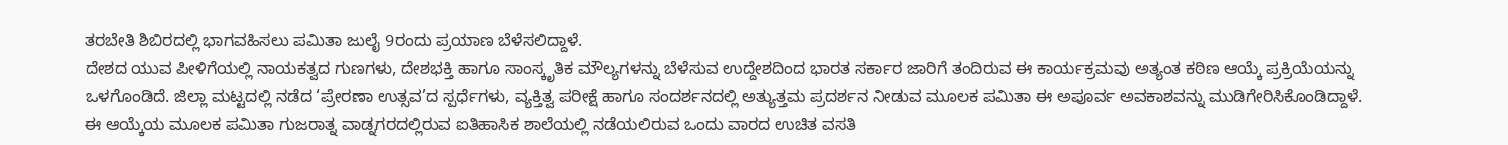ತರಬೇತಿ ಶಿಬಿರದಲ್ಲಿ ಭಾಗವಹಿಸಲು ಪಮಿತಾ ಜುಲೈ 9ರಂದು ಪ್ರಯಾಣ ಬೆಳೆಸಲಿದ್ದಾಳೆ.
ದೇಶದ ಯುವ ಪೀಳಿಗೆಯಲ್ಲಿ ನಾಯಕತ್ವದ ಗುಣಗಳು, ದೇಶಭಕ್ತಿ ಹಾಗೂ ಸಾಂಸ್ಕೃತಿಕ ಮೌಲ್ಯಗಳನ್ನು ಬೆಳೆಸುವ ಉದ್ದೇಶದಿಂದ ಭಾರತ ಸರ್ಕಾರ ಜಾರಿಗೆ ತಂದಿರುವ ಈ ಕಾರ್ಯಕ್ರಮವು ಅತ್ಯಂತ ಕಠಿಣ ಆಯ್ಕೆ ಪ್ರಕ್ರಿಯೆಯನ್ನು ಒಳಗೊಂಡಿದೆ. ಜಿಲ್ಲಾ ಮಟ್ಟದಲ್ಲಿ ನಡೆದ ‘ಪ್ರೇರಣಾ ಉತ್ಸವ’ದ ಸ್ಪರ್ಧೆಗಳು, ವ್ಯಕ್ತಿತ್ವ ಪರೀಕ್ಷೆ ಹಾಗೂ ಸಂದರ್ಶನದಲ್ಲಿ ಅತ್ಯುತ್ತಮ ಪ್ರದರ್ಶನ ನೀಡುವ ಮೂಲಕ ಪಮಿತಾ ಈ ಅಪೂರ್ವ ಅವಕಾಶವನ್ನು ಮುಡಿಗೇರಿಸಿಕೊಂಡಿದ್ದಾಳೆ.
ಈ ಆಯ್ಕೆಯ ಮೂಲಕ ಪಮಿತಾ ಗುಜರಾತ್ನ ವಾಡ್ನಗರದಲ್ಲಿರುವ ಐತಿಹಾಸಿಕ ಶಾಲೆಯಲ್ಲಿ ನಡೆಯಲಿರುವ ಒಂದು ವಾರದ ಉಚಿತ ವಸತಿ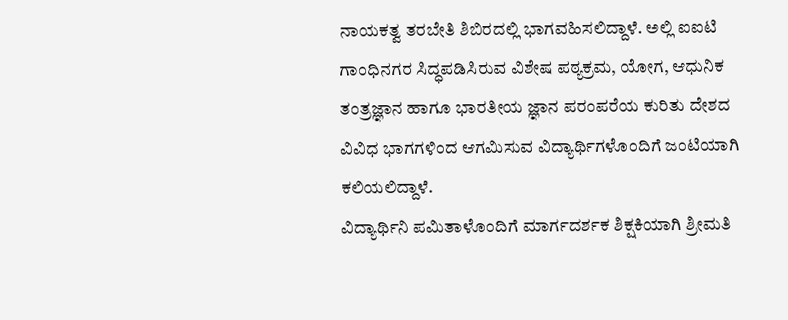ನಾಯಕತ್ವ ತರಬೇತಿ ಶಿಬಿರದಲ್ಲಿ ಭಾಗವಹಿಸಲಿದ್ದಾಳೆ. ಅಲ್ಲಿ ಐಐಟಿ ಗಾಂಧಿನಗರ ಸಿದ್ಧಪಡಿಸಿರುವ ವಿಶೇಷ ಪಠ್ಯಕ್ರಮ, ಯೋಗ, ಆಧುನಿಕ ತಂತ್ರಜ್ಞಾನ ಹಾಗೂ ಭಾರತೀಯ ಜ್ಞಾನ ಪರಂಪರೆಯ ಕುರಿತು ದೇಶದ ವಿವಿಧ ಭಾಗಗಳಿಂದ ಆಗಮಿಸುವ ವಿದ್ಯಾರ್ಥಿಗಳೊಂದಿಗೆ ಜಂಟಿಯಾಗಿ ಕಲಿಯಲಿದ್ದಾಳೆ.
ವಿದ್ಯಾರ್ಥಿನಿ ಪಮಿತಾಳೊಂದಿಗೆ ಮಾರ್ಗದರ್ಶಕ ಶಿಕ್ಷಕಿಯಾಗಿ ಶ್ರೀಮತಿ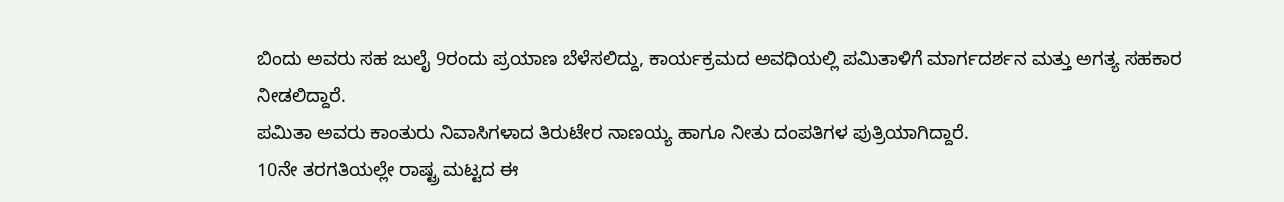ಬಿಂದು ಅವರು ಸಹ ಜುಲೈ 9ರಂದು ಪ್ರಯಾಣ ಬೆಳೆಸಲಿದ್ದು, ಕಾರ್ಯಕ್ರಮದ ಅವಧಿಯಲ್ಲಿ ಪಮಿತಾಳಿಗೆ ಮಾರ್ಗದರ್ಶನ ಮತ್ತು ಅಗತ್ಯ ಸಹಕಾರ ನೀಡಲಿದ್ದಾರೆ.
ಪಮಿತಾ ಅವರು ಕಾಂತುರು ನಿವಾಸಿಗಳಾದ ತಿರುಟೇರ ನಾಣಯ್ಯ ಹಾಗೂ ನೀತು ದಂಪತಿಗಳ ಪುತ್ರಿಯಾಗಿದ್ದಾರೆ.
10ನೇ ತರಗತಿಯಲ್ಲೇ ರಾಷ್ಟ್ರ ಮಟ್ಟದ ಈ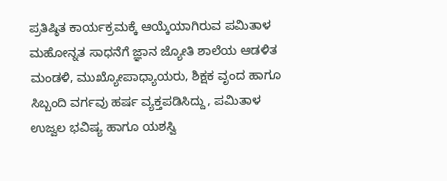ಪ್ರತಿಷ್ಠಿತ ಕಾರ್ಯಕ್ರಮಕ್ಕೆ ಆಯ್ಕೆಯಾಗಿರುವ ಪಮಿತಾಳ ಮಹೋನ್ನತ ಸಾಧನೆಗೆ ಜ್ಞಾನ ಜ್ಯೋತಿ ಶಾಲೆಯ ಆಡಳಿತ ಮಂಡಳಿ, ಮುಖ್ಯೋಪಾಧ್ಯಾಯರು, ಶಿಕ್ಷಕ ವೃಂದ ಹಾಗೂ ಸಿಬ್ಬಂದಿ ವರ್ಗವು ಹರ್ಷ ವ್ಯಕ್ತಪಡಿಸಿದ್ದು, ಪಮಿತಾಳ ಉಜ್ವಲ ಭವಿಷ್ಯ ಹಾಗೂ ಯಶಸ್ವಿ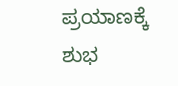ಪ್ರಯಾಣಕ್ಕೆ ಶುಭ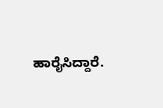ಹಾರೈಸಿದ್ದಾರೆ.